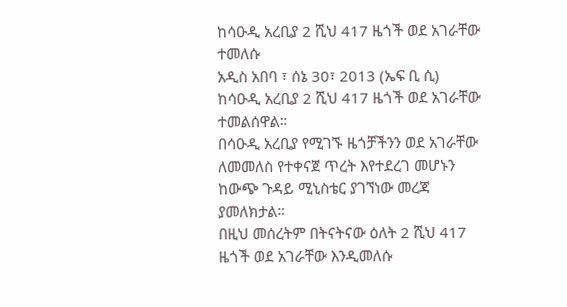ከሳዑዲ አረቢያ 2 ሺህ 417 ዜጎች ወደ አገራቸው ተመለሱ
አዲስ አበባ ፣ ሰኔ 30፣ 2013 (ኤፍ ቢ ሲ) ከሳዑዲ አረቢያ 2 ሺህ 417 ዜጎች ወደ አገራቸው ተመልሰዋል።
በሳዑዲ አረቢያ የሚገኙ ዜጎቻችንን ወደ አገራቸው ለመመለስ የተቀናጀ ጥረት እየተደረገ መሆኑን ከውጭ ጉዳይ ሚኒስቴር ያገኘነው መረጃ ያመለክታል።
በዚህ መሰረትም በትናትናው ዕለት 2 ሺህ 417 ዜጎች ወደ አገራቸው እንዲመለሱ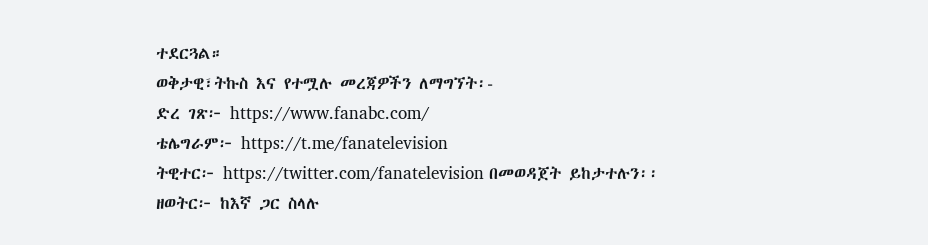ተደርጓል።
ወቅታዊ፣ትኩስ እና የተሟሉ መረጃዎችን ለማግኘት፡-
ድረ ገጽ፦ https://www.fanabc.com/
ቴሌግራም፦ https://t.me/fanatelevision
ትዊተር፦ https://twitter.com/fanatelevision በመወዳጀት ይከታተሉን፡፡
ዘወትር፦ ከእኛ ጋር ስላሉ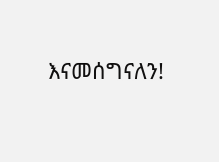እናመሰግናለን!